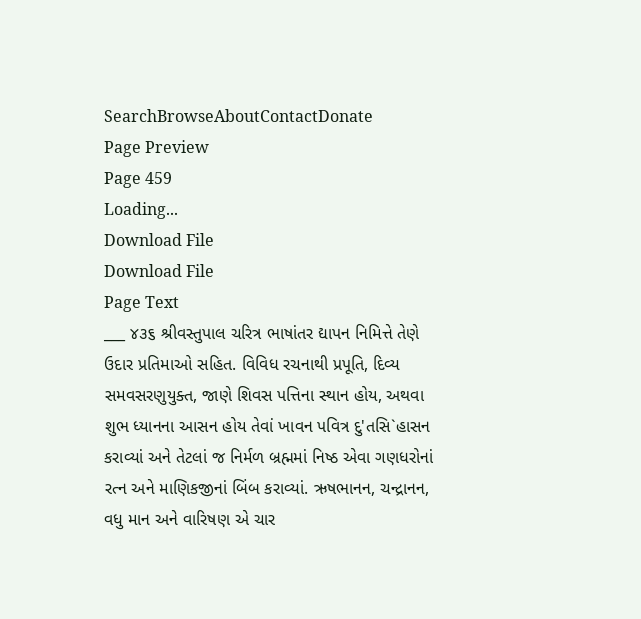SearchBrowseAboutContactDonate
Page Preview
Page 459
Loading...
Download File
Download File
Page Text
___ ૪૩૬ શ્રીવસ્તુપાલ ચરિત્ર ભાષાંતર દ્યાપન નિમિત્તે તેણે ઉદાર પ્રતિમાઓ સહિત. વિવિધ રચનાથી પ્રપૂતિ, દિવ્ય સમવસરણુયુક્ત, જાણે શિવસ પત્તિના સ્થાન હોય, અથવા શુભ ધ્યાનના આસન હોય તેવાં ખાવન પવિત્ર દુ'તસિ`હાસન કરાવ્યાં અને તેટલાં જ નિર્મળ બ્રહ્મમાં નિષ્ઠ એવા ગણધરોનાં રત્ન અને માણિકજીનાં બિંબ કરાવ્યાં. ઋષભાનન, ચન્દ્રાનન, વધુ માન અને વારિષણ એ ચાર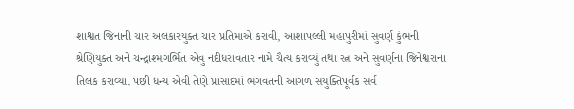શાશ્વત જિનાની ચાર અલકારયુક્ત ચાર પ્રતિમાએ કરાવી, આશાપલ્લી મહાપુરીમાં સુવર્ણ કુંભની શ્રેણિયુક્ત અને ચન્દ્રાશ્મગર્ભિત એવુ નદીધરાવતાર નામે ચૈત્ય કરાવ્યું તથા રત્ન અને સુવર્ણના જિનેશ્વરાના તિલક કરાવ્યા. પછી ધન્ય એવી તેણે પ્રાસાદમાં ભગવતની આગળ સયુક્તિપૂર્વક સર્વ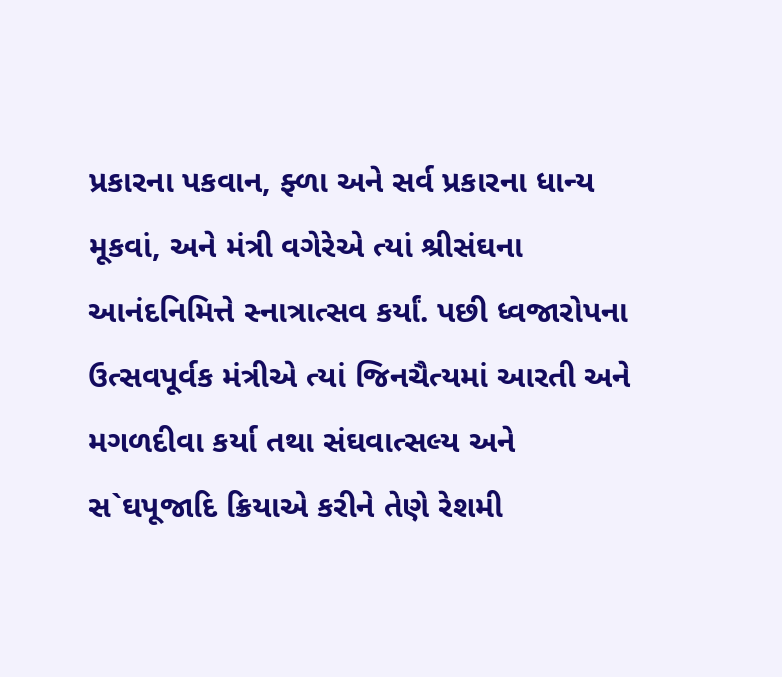પ્રકારના પકવાન, ફ્ળા અને સર્વ પ્રકારના ધાન્ય મૂકવાં, અને મંત્રી વગેરેએ ત્યાં શ્રીસંઘના આનંદનિમિત્તે સ્નાત્રાત્સવ કર્યાં. પછી ધ્વજારોપના ઉત્સવપૂર્વક મંત્રીએ ત્યાં જિનચૈત્યમાં આરતી અને મગળદીવા કર્યા તથા સંઘવાત્સલ્ય અને સ`ઘપૂજાદિ ક્રિયાએ કરીને તેણે રેશમી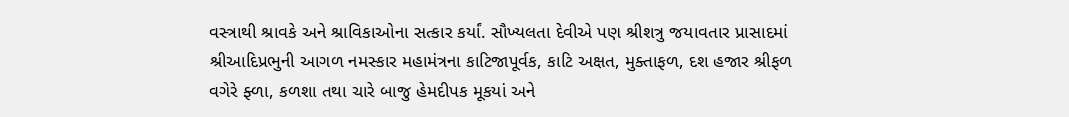વસ્ત્રાથી શ્રાવકે અને શ્રાવિકાઓના સત્કાર કર્યાં. સૌખ્યલતા દેવીએ પણ શ્રીશત્રુ જયાવતાર પ્રાસાદમાં શ્રીઆદિપ્રભુની આગળ નમસ્કાર મહામંત્રના કાટિજાપૂર્વક, કાટિ અક્ષત, મુક્તાફળ, દશ હજાર શ્રીફળ વગેરે ફ્ળા, કળશા તથા ચારે બાજુ હેમદીપક મૂકયાં અને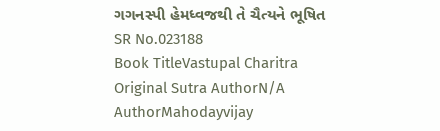ગગનસ્પી હેમધ્વજથી તે ચૈત્યને ભૂષિત
SR No.023188
Book TitleVastupal Charitra
Original Sutra AuthorN/A
AuthorMahodayvijay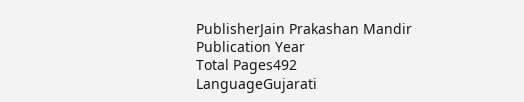PublisherJain Prakashan Mandir
Publication Year
Total Pages492
LanguageGujarati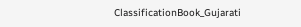ClassificationBook_Gujarati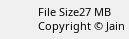File Size27 MB
Copyright © Jain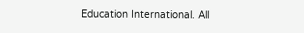Education International. All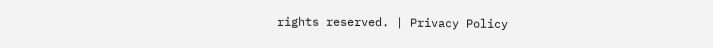rights reserved. | Privacy Policy